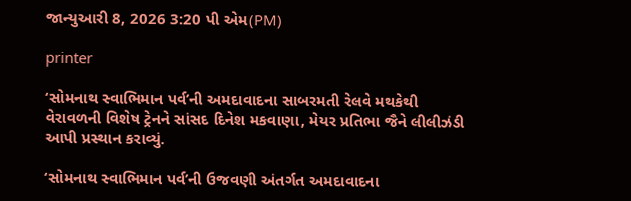જાન્યુઆરી 8, 2026 3:20 પી એમ(PM)

printer

‘સોમનાથ સ્વાભિમાન પર્વ’ની અમદાવાદના સાબરમતી રેલવે મથકેથી વેરાવળની વિશેષ ટ્રેનને સાંસદ દિનેશ મકવાણા, મેયર પ્રતિભા જૈને લીલીઝંડી આપી પ્રસ્થાન કરાવ્યું.

‘સોમનાથ સ્વાભિમાન પર્વ’ની ઉજવણી અંતર્ગત અમદાવાદના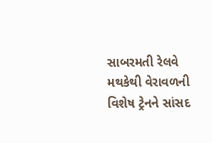સાબરમતી રેલવે મથકેથી વેરાવળની વિશેષ ટ્રેનને સાંસદ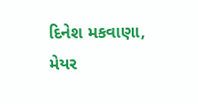દિનેશ મકવાણા, મેયર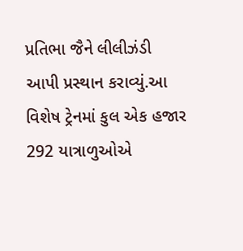પ્રતિભા જૈને લીલીઝંડી આપી પ્રસ્થાન કરાવ્યું.આ વિશેષ ટ્રેનમાં કુલ એક હજાર 292 યાત્રાળુઓએ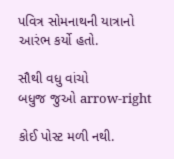પવિત્ર સોમનાથની યાત્રાનો આરંભ કર્યો હતો.

સૌથી વધુ વાંચો
બધુજ જુઓ arrow-right

કોઈ પોસ્ટ મળી નથી.